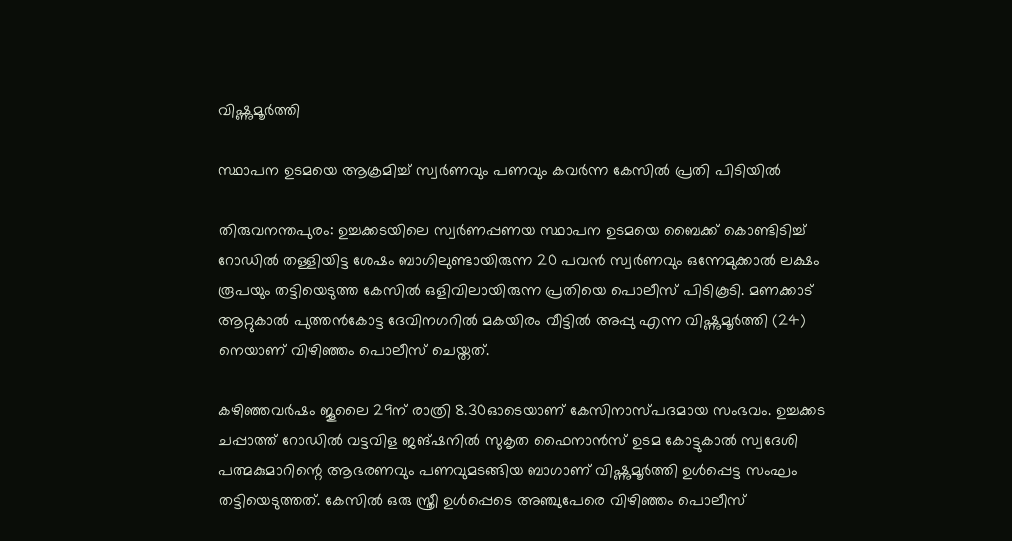വിഷ്ണുമൂർത്തി

സ്ഥാപന ഉടമയെ ആക്രമിച്ച് സ്വർണവും പണവും കവർന്ന കേസിൽ പ്രതി പിടിയിൽ

തിരുവനന്തപുരം: ഉച്ചക്കടയിലെ സ്വർണപ്പണയ സ്ഥാപന ഉടമയെ ബൈക്ക് കൊണ്ടിടിച്ച് റോഡിൽ തള്ളിയിട്ട ശേഷം ബാഗിലുണ്ടായിരുന്ന 20 പവൻ സ്വർണവും ഒന്നേമുക്കാൽ ലക്ഷം രൂപയും തട്ടിയെടുത്ത കേസിൽ ഒളിവിലായിരുന്ന പ്രതിയെ പൊലീസ് പിടികൂടി. മണക്കാട് ആറ്റുകാൽ പുത്തൻകോട്ട ദേവിനഗറിൽ മകയിരം വീട്ടിൽ അപ്പു എന്ന വിഷ്ണുമൂർത്തി (24) നെയാണ് വിഴിഞ്ഞം പൊലീസ് ചെയ്തത്.

കഴിഞ്ഞവർഷം ജൂലൈ 29ന് രാത്രി 8.30ഓടെയാണ് കേസിനാസ്പദമായ സംഭവം. ഉച്ചക്കട ചപ്പാത്ത് റോഡിൽ വട്ടവിള ജങ്ഷനിൽ സുകൃത ഫൈനാൻസ് ഉടമ കോട്ടുകാൽ സ്വദേശി പത്മകുമാറിന്റെ ആഭരണവും പണവുമടങ്ങിയ ബാഗാണ് വിഷ്ണുമൂർത്തി ഉൾപ്പെട്ട സംഘം തട്ടിയെടുത്തത്. കേസിൽ ഒരു സ്ത്രീ ഉൾപ്പെടെ അഞ്ചുപേരെ വിഴിഞ്ഞം പൊലീസ്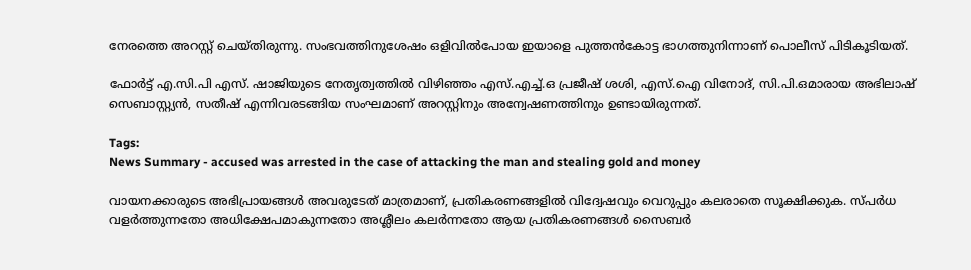നേരത്തെ അറസ്റ്റ് ചെയ്തിരുന്നു. സംഭവത്തിനുശേഷം ഒളിവിൽപോയ ഇയാളെ പുത്തൻകോട്ട ഭാഗത്തുനിന്നാണ് പൊലീസ് പിടികൂടിയത്.

ഫോർട്ട് എ.സി.പി എസ്. ഷാജിയുടെ നേതൃത്വത്തിൽ വിഴിഞ്ഞം എസ്.എച്ച്.ഒ പ്രജീഷ് ശശി, എസ്.ഐ വിനോദ്, സി.പി.ഒമാരായ അഭിലാഷ് സെബാസ്റ്റ്യൻ, സതീഷ് എന്നിവരടങ്ങിയ സംഘമാണ് അറസ്റ്റിനും അന്വേഷണത്തിനും ഉണ്ടായിരുന്നത്.

Tags:
News Summary - accused was arrested in the case of attacking the man and stealing gold and money

വായനക്കാരുടെ അഭിപ്രായങ്ങള്‍ അവരുടേത് മാത്രമാണ്, പ്രതികരണങ്ങളിൽ വിദ്വേഷവും വെറുപ്പും കലരാതെ സൂക്ഷിക്കുക. സ്പർധ വളർത്തുന്നതോ അധിക്ഷേപമാകുന്നതോ അശ്ലീലം കലർന്നതോ ആയ പ്രതികരണങ്ങൾ സൈബർ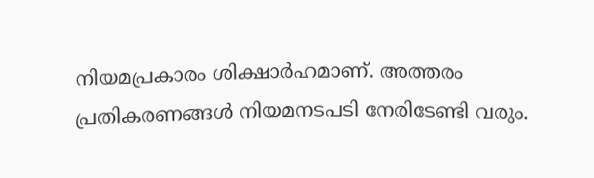നിയമപ്രകാരം ശിക്ഷാർഹമാണ്. അത്തരം പ്രതികരണങ്ങൾ നിയമനടപടി നേരിടേണ്ടി വരും.